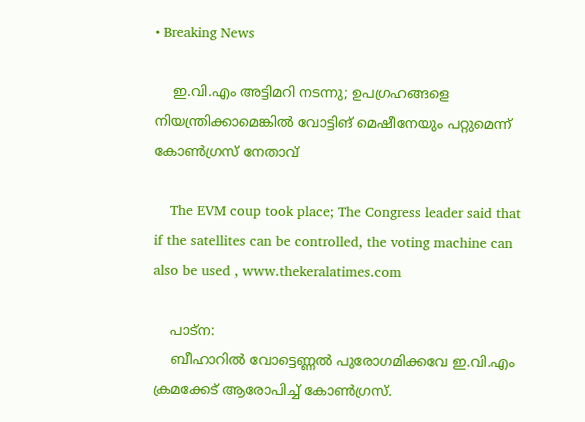• Breaking News

    ഇ.വി.എം അട്ടിമറി നടന്നു; ഉപഗ്രഹങ്ങളെ നിയന്ത്രിക്കാമെങ്കില്‍ വോട്ടിങ് മെഷീനേയും പറ്റുമെന്ന് കോണ്‍ഗ്രസ് നേതാവ്

    The EVM coup took place; The Congress leader said that if the satellites can be controlled, the voting machine can also be used , www.thekeralatimes.com

    പാട്‌ന:
    ബീഹാറില്‍ വോട്ടെണ്ണല്‍ പുരോഗമിക്കവേ ഇ.വി.എം ക്രമക്കേട് ആരോപിച്ച് കോണ്‍ഗ്രസ്.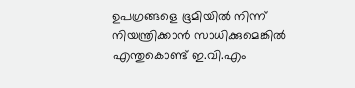ഉപഗ്രങ്ങളെ ഭൂമിയില്‍ നിന്ന് നിയന്ത്രിക്കാന്‍ സാധിക്കുമെങ്കില്‍ എന്തുകൊണ്ട് ഇ.വി.എം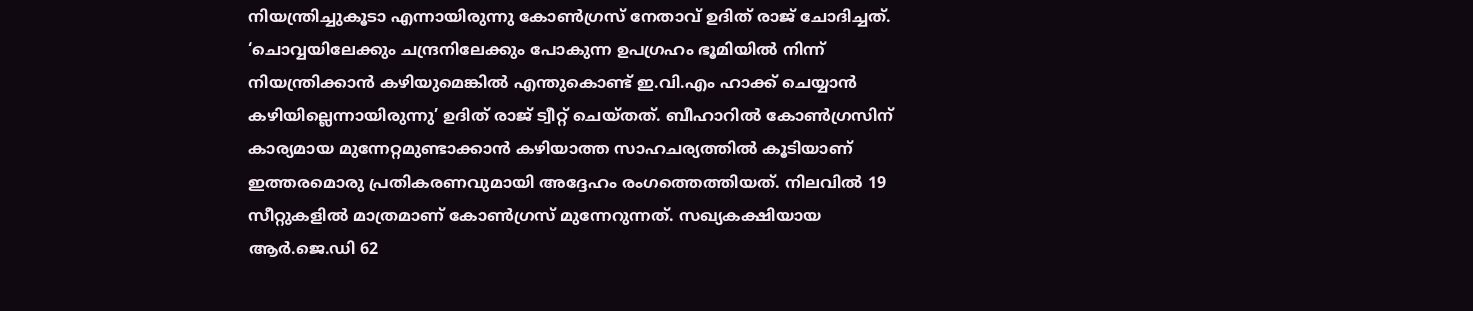നിയന്ത്രിച്ചുകൂടാ എന്നായിരുന്നു കോണ്‍ഗ്രസ് നേതാവ് ഉദിത് രാജ് ചോദിച്ചത്. ‘ചൊവ്വയിലേക്കും ചന്ദ്രനിലേക്കും പോകുന്ന ഉപഗ്രഹം ഭൂമിയില്‍ നിന്ന് നിയന്ത്രിക്കാന്‍ കഴിയുമെങ്കില്‍ എന്തുകൊണ്ട് ഇ.വി.എം ഹാക്ക് ചെയ്യാന്‍ കഴിയില്ലെന്നായിരുന്നു’ ഉദിത് രാജ് ട്വീറ്റ് ചെയ്തത്. ബീഹാറില്‍ കോണ്‍ഗ്രസിന് കാര്യമായ മുന്നേറ്റമുണ്ടാക്കാന്‍ കഴിയാത്ത സാഹചര്യത്തില്‍ കൂടിയാണ് ഇത്തരമൊരു പ്രതികരണവുമായി അദ്ദേഹം രംഗത്തെത്തിയത്. നിലവില്‍ 19 സീറ്റുകളില്‍ മാത്രമാണ് കോണ്‍ഗ്രസ് മുന്നേറുന്നത്. സഖ്യകക്ഷിയായ ആര്‍.ജെ.ഡി 62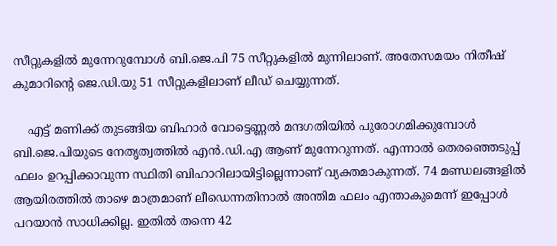സീറ്റുകളില്‍ മുന്നേറുമ്പോള്‍ ബി.ജെ.പി 75 സീറ്റുകളില്‍ മുന്നിലാണ്. അതേസമയം നിതീഷ് കുമാറിന്റെ ജെ.ഡി.യു 51 സീറ്റുകളിലാണ് ലീഡ് ചെയ്യുന്നത്.

    എട്ട് മണിക്ക് തുടങ്ങിയ ബിഹാര്‍ വോട്ടെണ്ണല്‍ മന്ദഗതിയില്‍ പുരോഗമിക്കുമ്പോള്‍ ബി.ജെ.പിയുടെ നേതൃത്വത്തില്‍ എന്‍.ഡി.എ ആണ് മുന്നേറുന്നത്. എന്നാല്‍ തെരഞ്ഞെടുപ്പ് ഫലം ഉറപ്പിക്കാവുന്ന സ്ഥിതി ബിഹാറിലായിട്ടില്ലെന്നാണ് വ്യക്തമാകുന്നത്. 74 മണ്ഡലങ്ങളില്‍ ആയിരത്തില്‍ താഴെ മാത്രമാണ് ലീഡെന്നതിനാല്‍ അന്തിമ ഫലം എന്താകുമെന്ന് ഇപ്പോള്‍ പറയാന്‍ സാധിക്കില്ല. ഇതില്‍ തന്നെ 42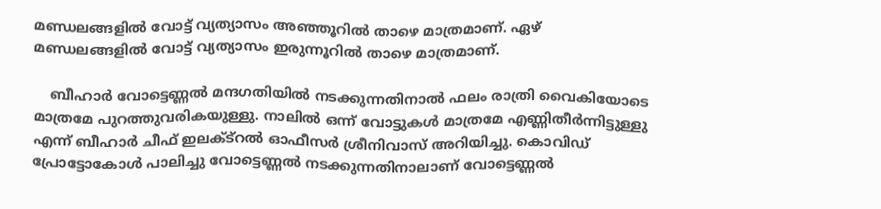മണ്ഡലങ്ങളില്‍ വോട്ട് വ്യത്യാസം അഞ്ഞൂറില്‍ താഴെ മാത്രമാണ്. ഏഴ് മണ്ഡലങ്ങളില്‍ വോട്ട് വ്യത്യാസം ഇരുന്നൂറില്‍ താഴെ മാത്രമാണ്.

    ബീഹാര്‍ വോട്ടെണ്ണല്‍ മന്ദഗതിയില്‍ നടക്കുന്നതിനാല്‍ ഫലം രാത്രി വൈകിയോടെ മാത്രമേ പുറത്തുവരികയുള്ളു. നാലില്‍ ഒന്ന് വോട്ടുകള്‍ മാത്രമേ എണ്ണിതീര്‍ന്നിട്ടുള്ളു എന്ന് ബീഹാര്‍ ചീഫ് ഇലക്ട്റല്‍ ഓഫീസര്‍ ശ്രീനിവാസ് അറിയിച്ചു. കൊവിഡ് പ്രോട്ടോകോള്‍ പാലിച്ചു വോട്ടെണ്ണല്‍ നടക്കുന്നതിനാലാണ് വോട്ടെണ്ണല്‍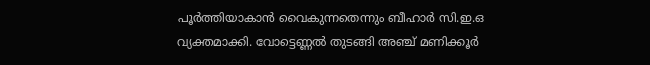പൂര്‍ത്തിയാകാന്‍ വൈകുന്നതെന്നും ബീഹാര്‍ സി.ഇ.ഒ വ്യക്തമാക്കി. വോട്ടെണ്ണല്‍ തുടങ്ങി അഞ്ച് മണിക്കൂര്‍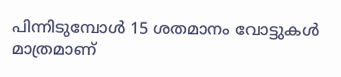പിന്നിടുമ്പോള്‍ 15 ശതമാനം വോട്ടുകള്‍ മാത്രമാണ്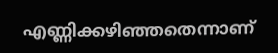എണ്ണിക്കഴിഞ്ഞതെന്നാണ്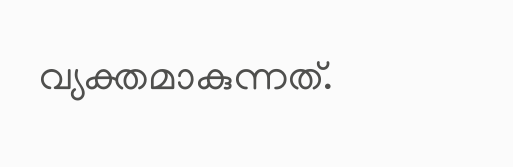വ്യക്തമാകുന്നത്.